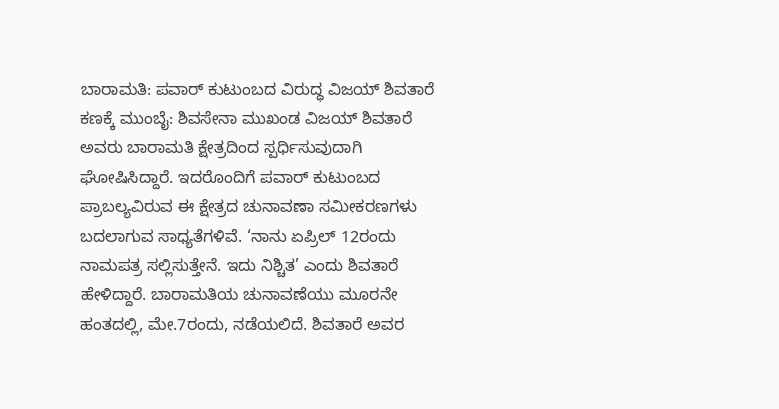ಬಾರಾಮತಿ: ಪವಾರ್ ಕುಟುಂಬದ ವಿರುದ್ಧ ವಿಜಯ್ ಶಿವತಾರೆ ಕಣಕ್ಕೆ ಮುಂಬೈ: ಶಿವಸೇನಾ ಮುಖಂಡ ವಿಜಯ್ ಶಿವತಾರೆ ಅವರು ಬಾರಾಮತಿ ಕ್ಷೇತ್ರದಿಂದ ಸ್ಪರ್ಧಿಸುವುದಾಗಿ ಘೋಷಿಸಿದ್ದಾರೆ. ಇದರೊಂದಿಗೆ ಪವಾರ್ ಕುಟುಂಬದ ಪ್ರಾಬಲ್ಯವಿರುವ ಈ ಕ್ಷೇತ್ರದ ಚುನಾವಣಾ ಸಮೀಕರಣಗಳು ಬದಲಾಗುವ ಸಾಧ್ಯತೆಗಳಿವೆ. ‘ನಾನು ಏಪ್ರಿಲ್ 12ರಂದು ನಾಮಪತ್ರ ಸಲ್ಲಿಸುತ್ತೇನೆ. ಇದು ನಿಶ್ಚಿತ’ ಎಂದು ಶಿವತಾರೆ ಹೇಳಿದ್ದಾರೆ. ಬಾರಾಮತಿಯ ಚುನಾವಣೆಯು ಮೂರನೇ ಹಂತದಲ್ಲಿ, ಮೇ.7ರಂದು, ನಡೆಯಲಿದೆ. ಶಿವತಾರೆ ಅವರ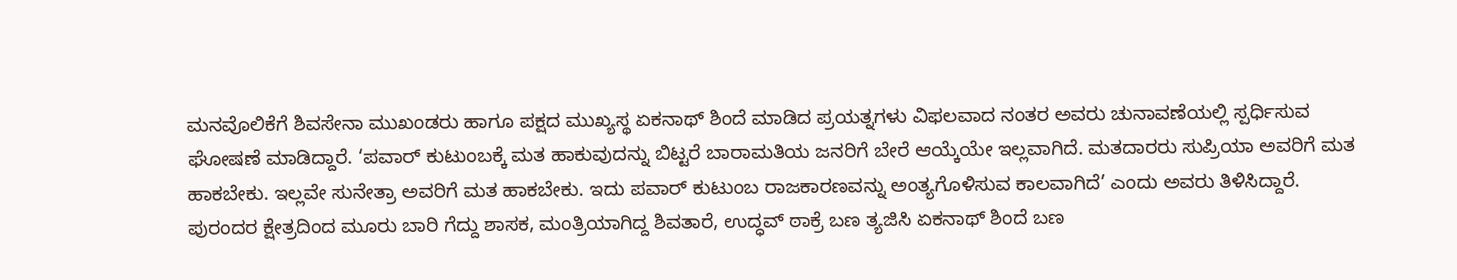ಮನವೊಲಿಕೆಗೆ ಶಿವಸೇನಾ ಮುಖಂಡರು ಹಾಗೂ ಪಕ್ಷದ ಮುಖ್ಯಸ್ಥ ಏಕನಾಥ್ ಶಿಂದೆ ಮಾಡಿದ ಪ್ರಯತ್ನಗಳು ವಿಫಲವಾದ ನಂತರ ಅವರು ಚುನಾವಣೆಯಲ್ಲಿ ಸ್ಪರ್ಧಿಸುವ ಘೋಷಣೆ ಮಾಡಿದ್ದಾರೆ. ‘ಪವಾರ್ ಕುಟುಂಬಕ್ಕೆ ಮತ ಹಾಕುವುದನ್ನು ಬಿಟ್ಟರೆ ಬಾರಾಮತಿಯ ಜನರಿಗೆ ಬೇರೆ ಆಯ್ಕೆಯೇ ಇಲ್ಲವಾಗಿದೆ. ಮತದಾರರು ಸುಪ್ರಿಯಾ ಅವರಿಗೆ ಮತ ಹಾಕಬೇಕು. ಇಲ್ಲವೇ ಸುನೇತ್ರಾ ಅವರಿಗೆ ಮತ ಹಾಕಬೇಕು. ಇದು ಪವಾರ್ ಕುಟುಂಬ ರಾಜಕಾರಣವನ್ನು ಅಂತ್ಯಗೊಳಿಸುವ ಕಾಲವಾಗಿದೆ’ ಎಂದು ಅವರು ತಿಳಿಸಿದ್ದಾರೆ. ಪುರಂದರ ಕ್ಷೇತ್ರದಿಂದ ಮೂರು ಬಾರಿ ಗೆದ್ದು ಶಾಸಕ, ಮಂತ್ರಿಯಾಗಿದ್ದ ಶಿವತಾರೆ, ಉದ್ಧವ್ ಠಾಕ್ರೆ ಬಣ ತ್ಯಜಿಸಿ ಏಕನಾಥ್ ಶಿಂದೆ ಬಣ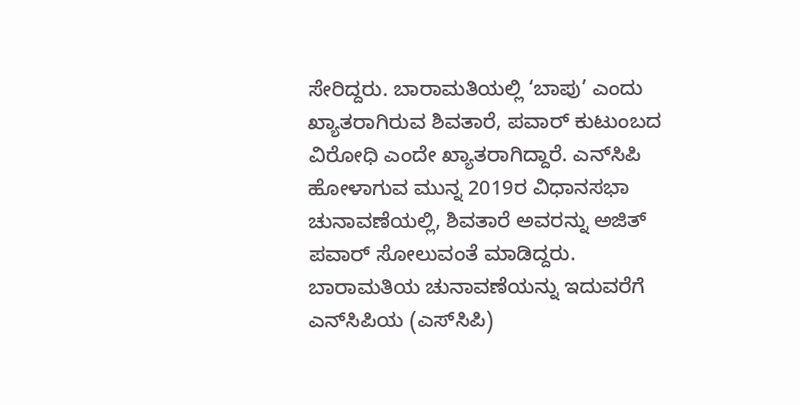ಸೇರಿದ್ದರು. ಬಾರಾಮತಿಯಲ್ಲಿ ‘ಬಾಪು’ ಎಂದು ಖ್ಯಾತರಾಗಿರುವ ಶಿವತಾರೆ, ಪವಾರ್ ಕುಟುಂಬದ ವಿರೋಧಿ ಎಂದೇ ಖ್ಯಾತರಾಗಿದ್ದಾರೆ. ಎನ್‌ಸಿಪಿ ಹೋಳಾಗುವ ಮುನ್ನ 2019ರ ವಿಧಾನಸಭಾ ಚುನಾವಣೆಯಲ್ಲಿ, ಶಿವತಾರೆ ಅವರನ್ನು ಅಜಿತ್ ಪವಾರ್ ಸೋಲುವಂತೆ ಮಾಡಿದ್ದರು. ಬಾರಾಮತಿಯ ಚುನಾವಣೆಯನ್ನು ಇದುವರೆಗೆ ಎನ್‌ಸಿಪಿಯ (ಎಸ್‌ಸಿಪಿ)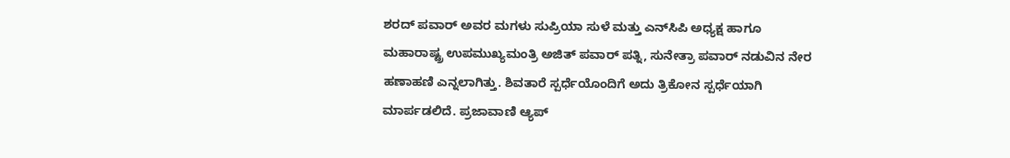ಶರದ್ ಪವಾರ್ ಅವರ ಮಗಳು ಸುಪ್ರಿಯಾ ಸುಳೆ ಮತ್ತು ಎನ್‌ಸಿಪಿ ಅಧ್ಯಕ್ಷ ಹಾಗೂ ಮಹಾರಾಷ್ಟ್ರ ಉಪಮುಖ್ಯಮಂತ್ರಿ ಅಜಿತ್ ಪವಾರ್ ಪತ್ನಿ, ಸುನೇತ್ರಾ ಪವಾರ್ ನಡುವಿನ ನೇರ ಹಣಾಹಣಿ ಎನ್ನಲಾಗಿತ್ತು. ಶಿವತಾರೆ ಸ್ಪರ್ಧೆಯೊಂದಿಗೆ ಅದು ತ್ರಿಕೋನ ಸ್ಪರ್ಧೆಯಾಗಿ ಮಾರ್ಪಡಲಿದೆ. ಪ್ರಜಾವಾಣಿ ಆ್ಯಪ್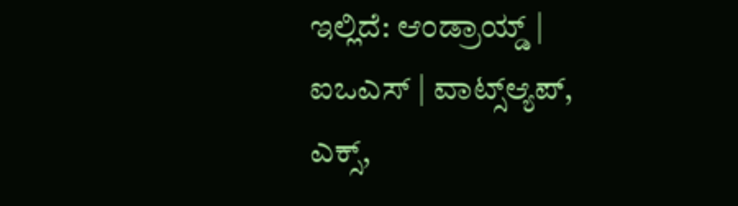ಇಲ್ಲಿದೆ: ಆಂಡ್ರಾಯ್ಡ್ | ಐಒಎಸ್ | ವಾಟ್ಸ್ಆ್ಯಪ್, ಎಕ್ಸ್,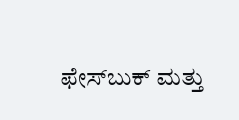ಫೇಸ್‌ಬುಕ್ ಮತ್ತು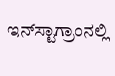ಇನ್‌ಸ್ಟಾಗ್ರಾಂನಲ್ಲಿ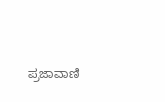ಪ್ರಜಾವಾಣಿ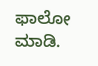ಫಾಲೋ ಮಾಡಿ.